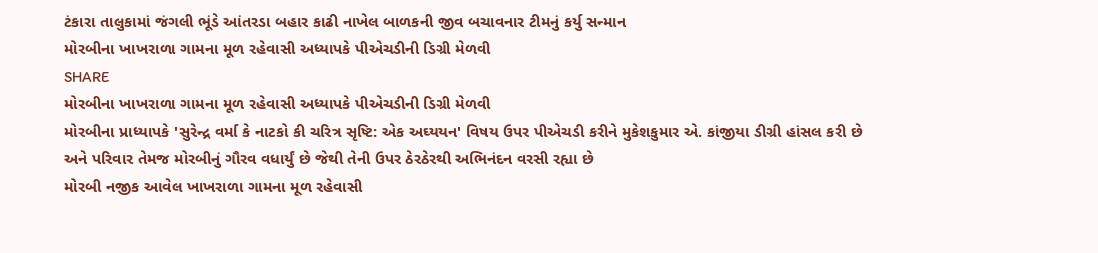ટંકારા તાલુકામાં જંગલી ભૂંડે આંતરડા બહાર કાઢી નાખેલ બાળકની જીવ બચાવનાર ટીમનું કર્યુ સન્માન
મોરબીના ખાખરાળા ગામના મૂળ રહેવાસી અધ્યાપકે પીએચડીની ડિગ્રી મેળવી
SHARE
મોરબીના ખાખરાળા ગામના મૂળ રહેવાસી અધ્યાપકે પીએચડીની ડિગ્રી મેળવી
મોરબીના પ્રાધ્યાપકે 'સુરેન્દ્ર વર્મા કે નાટકો કી ચરિત્ર સૃષ્ટિ: એક અઘ્યયન' વિષય ઉપર પીએચડી કરીને મુકેશકુમાર એ. કાંજીયા ડીગ્રી હાંસલ કરી છે અને પરિવાર તેમજ મોરબીનું ગૌરવ વધાર્યું છે જેથી તેની ઉપર ઠેરઠેરથી અભિનંદન વરસી રહ્યા છે
મોરબી નજીક આવેલ ખાખરાળા ગામના મૂળ રહેવાસી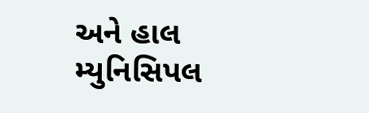અને હાલ મ્યુનિસિપલ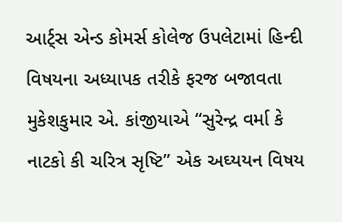આર્ટ્સ એન્ડ કોમર્સ કોલેજ ઉપલેટામાં હિન્દી વિષયના અધ્યાપક તરીકે ફરજ બજાવતા મુકેશકુમાર એ. કાંજીયાએ “સુરેન્દ્ર વર્મા કે નાટકો કી ચરિત્ર સૃષ્ટિ” એક અઘ્યયન વિષય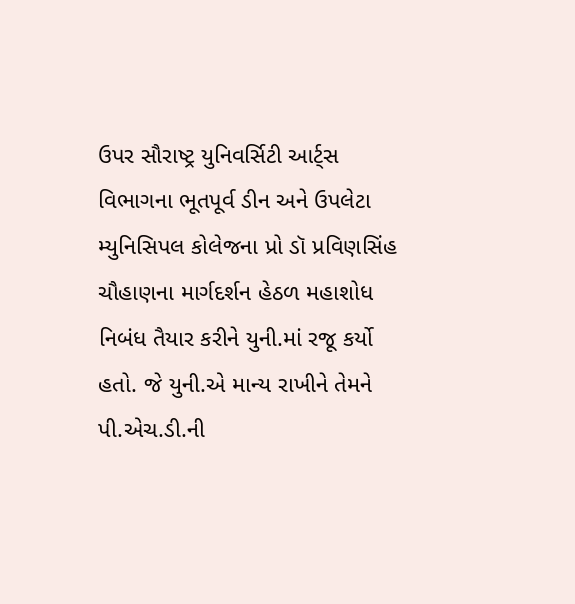ઉપર સૌરાષ્ટ્ર યુનિવર્સિટી આર્ટ્સ વિભાગના ભૂતપૂર્વ ડીન અને ઉપલેટા મ્યુનિસિપલ કોલેજના પ્રો ડૉ પ્રવિણસિંહ ચૌહાણના માર્ગદર્શન હેઠળ મહાશોધ નિબંધ તૈયાર કરીને યુની.માં રજૂ કર્યો હતો. જે યુની.એ માન્ય રાખીને તેમને પી.એચ.ડી.ની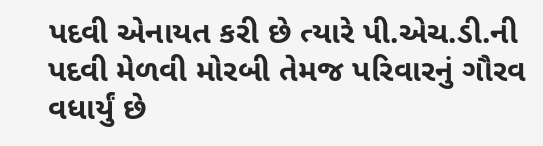પદવી એનાયત કરી છે ત્યારે પી.એચ.ડી.ની પદવી મેળવી મોરબી તેમજ પરિવારનું ગૌરવ વધાર્યું છે